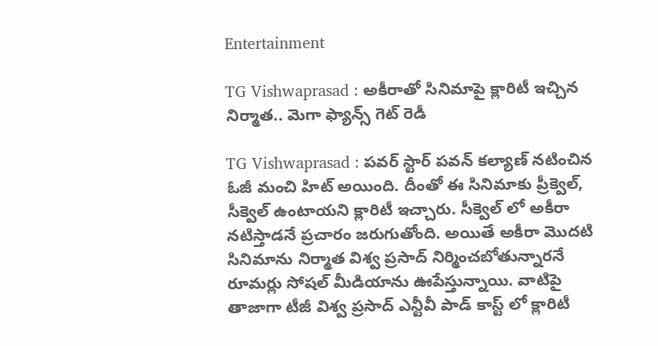Entertainment

TG Vishwaprasad : అకీరాతో సినిమాపై క్లారిటీ ఇచ్చిన నిర్మాత.. మెగా ఫ్యాన్స్ గెట్ రెడీ

TG Vishwaprasad : పవర్ స్టార్ పవన్ కల్యాణ్‌ నటించిన ఓజీ మంచి హిట్ అయింది. దీంతో ఈ సినిమాకు ప్రీక్వెల్, సీక్వెల్ ఉంటాయని క్లారిటీ ఇచ్చారు. సీక్వెల్ లో అకీరా నటిస్తాడనే ప్రచారం జరుగుతోంది. అయితే అకీరా మొదటి సినిమాను నిర్మాత విశ్వ ప్రసాద్ నిర్మించబోతున్నారనే రూమర్లు సోషల్ మీడియాను ఊపేస్తున్నాయి. వాటిపై తాజాగా టీజీ విశ్వ ప్రసాద్ ఎన్టీవీ పాడ్ కాస్ట్ లో క్లారిటీ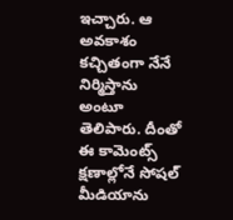ఇచ్చారు. ఆ అవకాశం కచ్చితంగా నేనే నిర్మిస్తాను అంటూ తెలిపారు. దీంతో ఈ కామెంట్స్ క్షణాల్లోనే సోషల్ మీడియాను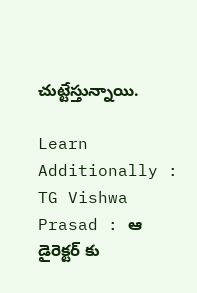చుట్టేస్తున్నాయి.

Learn Additionally : TG Vishwa Prasad : ఆ డైరెక్టర్ కు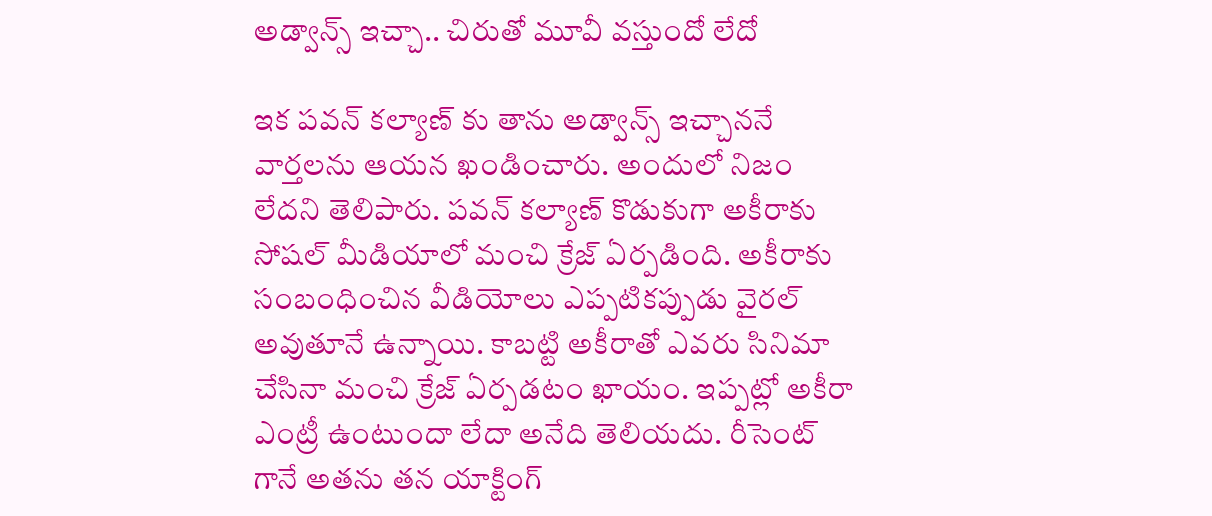అడ్వాన్స్ ఇచ్చా.. చిరుతో మూవీ వస్తుందో లేదో

ఇక పవన్ కల్యాణ్‌ కు తాను అడ్వాన్స్ ఇచ్చాననే వార్తలను ఆయన ఖండించారు. అందులో నిజం లేదని తెలిపారు. పవన్ కల్యాణ్‌ కొడుకుగా అకీరాకు సోషల్ మీడియాలో మంచి క్రేజ్ ఏర్పడింది. అకీరాకు సంబంధించిన వీడియోలు ఎప్పటికప్పుడు వైరల్ అవుతూనే ఉన్నాయి. కాబట్టి అకీరాతో ఎవరు సినిమా చేసినా మంచి క్రేజ్ ఏర్పడటం ఖాయం. ఇప్పట్లో అకీరా ఎంట్రీ ఉంటుందా లేదా అనేది తెలియదు. రీసెంట్ గానే అతను తన యాక్టింగ్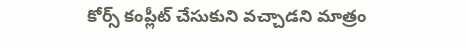కోర్స్ కంప్లీట్ చేసుకుని వచ్చాడని మాత్రం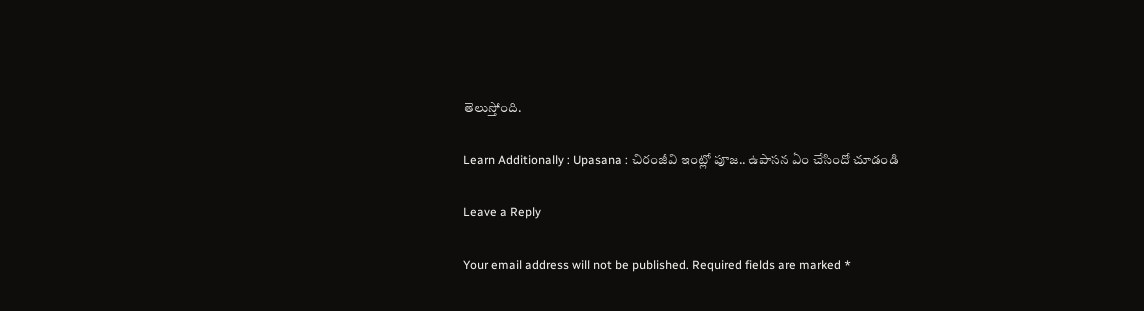తెలుస్తోంది.

Learn Additionally : Upasana : చిరంజీవి ఇంట్లో పూజ.. ఉపాసన ఏం చేసిందో చూడండి

Leave a Reply

Your email address will not be published. Required fields are marked *